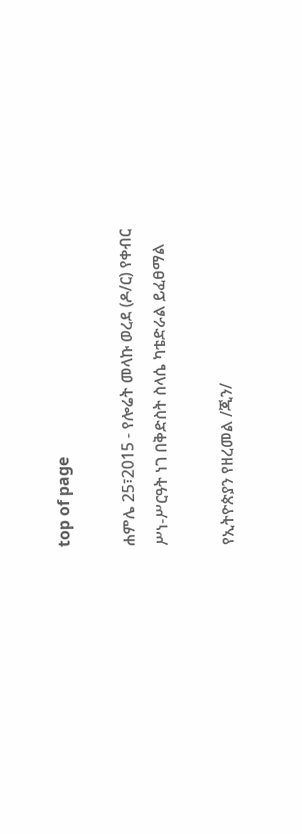top of page

ሐምሌ 25፣2015 - የሎሬት መላኩ ወረደ (ዶ/ር) የቀብር ሥነ-ሥርዓት ነገ በቅድስት ስላሴ ካቴድራል ይፈፀማል

የኢትዮጵያን የዘረመል /ጂን/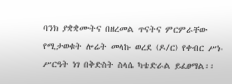ባንክ ያቋቋሙትና በዘረመል ጥናትና ምርምራቸው የሚታወቁት ሎሬት መላኩ ወረደ (ዶ/ር) የቀብር ሥነ-ሥርዓት ነገ በቅድስት ስላሴ ካቴድራል ይፈፀማል፡፡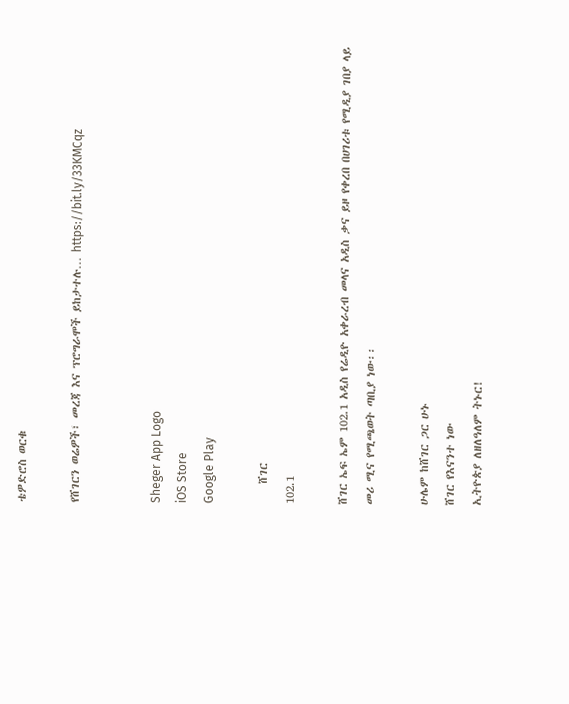ቴዎድሮስ ወርቁ

የሸገርን ወሬዎች፣ መረጃ እና ፕሮግራሞች ይከታተሉ… https://bit.ly/33KMCqz


Sheger App Logo
iOS Store
Google Play

    ሸገር
102.1

ሸገር ኤፍ ኤም 102.1 አዲስ የሬዲዮ አቀራረብ መላና አዲስ ቃና ይዞ የቀረበ በሀገሪቱ የሚዲያ ገበያ ላይ መሪ ሚና የሚጫወት ጣቢያ ነው፡፡

ሁሌም ከሸገር ጋር ሁኑ
ሸገር የእናንተ ነው
ኢትዮጵያ ለዘለዓለም ትኑር!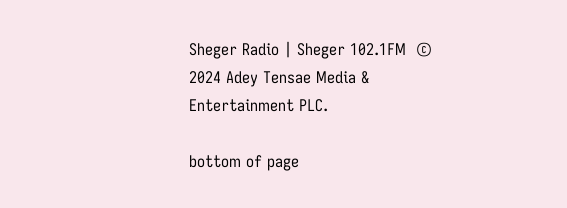Sheger Radio | Sheger 102.1FM  © 2024 Adey Tensae Media & Entertainment PLC.

bottom of page